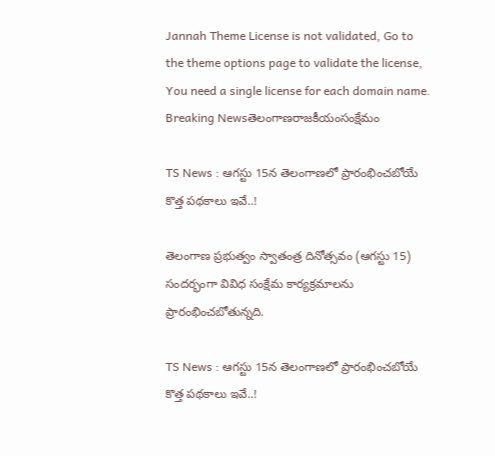Jannah Theme License is not validated, Go to the theme options page to validate the license, You need a single license for each domain name.
Breaking Newsతెలంగాణరాజకీయంసంక్షేమం

TS News : ఆగస్టు 15న తెలంగాణలో ప్రారంభించబోయే కొత్త పథకాలు ఇవే..!

తెలంగాణ ప్రభుత్వం స్వాతంత్ర దినోత్సవం (ఆగస్టు 15) సందర్భంగా వివిధ సంక్షేమ కార్యక్రమాలను ప్రారంభించబోతున్నది.

TS News : ఆగస్టు 15న తెలంగాణలో ప్రారంభించబోయే కొత్త పథకాలు ఇవే..!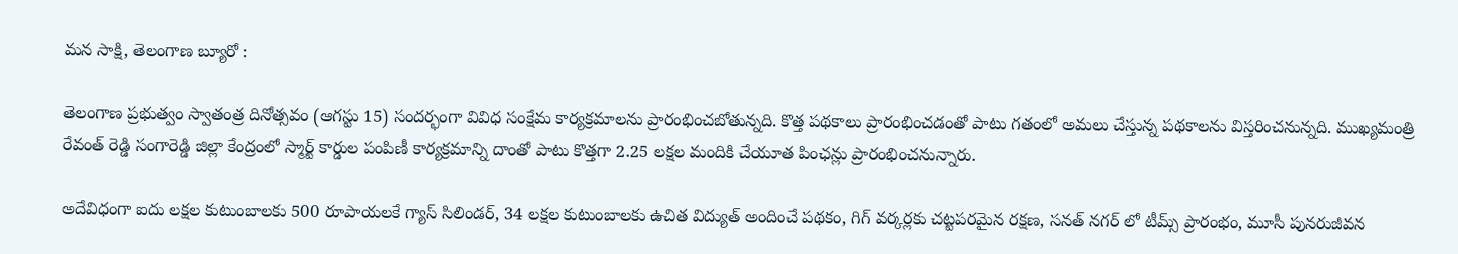మన సాక్షి, తెలంగాణ బ్యూరో :

తెలంగాణ ప్రభుత్వం స్వాతంత్ర దినోత్సవం (ఆగస్టు 15) సందర్భంగా వివిధ సంక్షేమ కార్యక్రమాలను ప్రారంభించబోతున్నది. కొత్త పథకాలు ప్రారంభించడంతో పాటు గతంలో అమలు చేస్తున్న పథకాలను విస్తరించనున్నది. ముఖ్యమంత్రి రేవంత్ రెడ్డి సంగారెడ్డి జిల్లా కేంద్రంలో స్మార్ట్ కార్డుల పంపిణీ కార్యక్రమాన్ని దాంతో పాటు కొత్తగా 2.25 లక్షల మందికి చేయూత పింఛన్లు ప్రారంభించనున్నారు.

అదేవిధంగా ఐదు లక్షల కుటుంబాలకు 500 రూపాయలకే గ్యాస్ సిలిండర్, 34 లక్షల కుటుంబాలకు ఉచిత విద్యుత్ అందించే పథకం, గిగ్ వర్కర్లకు చట్టపరమైన రక్షణ, సనత్ నగర్ లో టీమ్స్ ప్రారంభం, మూసీ పునరుజీవన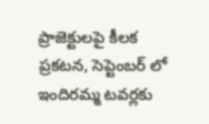ప్రాజెక్టులపై కీలక ప్రకటన, సెప్టెంబర్ లో ఇందిరమ్మ టవర్లకు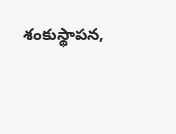శంకుస్థాపన,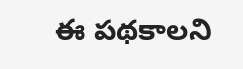ఈ పథకాలని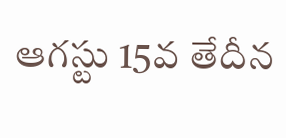ఆగస్టు 15వ తేదీన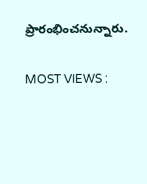ప్రారంభించనున్నారు.

MOST VIEWS :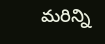మరిన్ని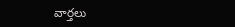వార్తలు